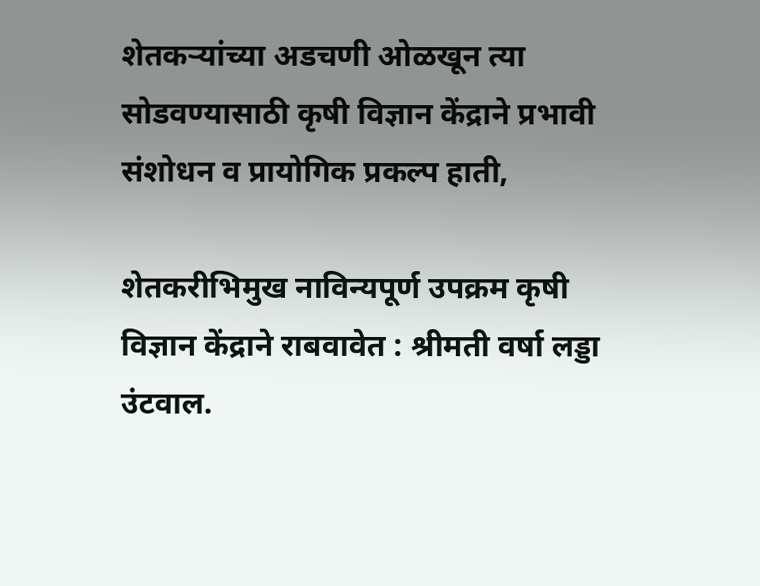शेतकऱ्यांच्या अडचणी ओळखून त्या सोडवण्यासाठी कृषी विज्ञान केंद्राने प्रभावी संशोधन व प्रायोगिक प्रकल्प हाती,

शेतकरीभिमुख नाविन्यपूर्ण उपक्रम कृषी विज्ञान केंद्राने राबवावेत : श्रीमती वर्षा लड्डा उंटवाल.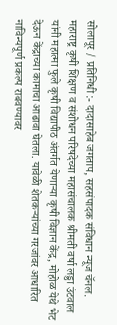सोलापूर / प्रतिनिधी :- दादासाहेब जगताप, सहसंपादक संविधान न्यूज चॅनल. महाराष्ट्र कृषी शिक्षण व संशोधन परिषदेच्या महासंचालक श्रीमती वर्षा लड्डा उंटवाल यांनी महात्मा फुले कृषी विद्यापीठ अंतर्गत येणाऱ्या कृषी विज्ञान केंद्र, मोहोळ येथे भेट देऊन केंद्राच्या कामाचा आढावा घेतला. यावेळी शेतकऱ्यांच्या गरजांवर आधारित नाविन्यपूर्ण प्रकल्प राबवण्यावर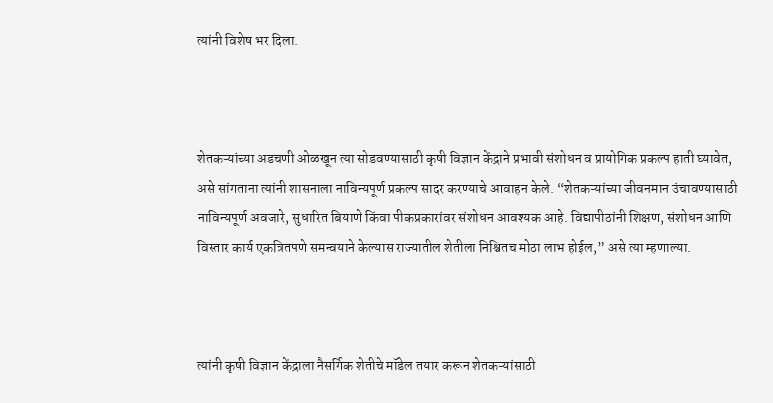त्यांनी विशेष भर दिला.



शेतकऱ्यांच्या अडचणी ओळखून त्या सोडवण्यासाठी कृषी विज्ञान केंद्राने प्रभावी संशोधन व प्रायोगिक प्रकल्प हाती घ्यावेत, असे सांगताना त्यांनी शासनाला नाविन्यपूर्ण प्रकल्प सादर करण्याचे आवाहन केले. “शेतकऱ्यांच्या जीवनमान उंचावण्यासाठी नाविन्यपूर्ण अवजारे, सुधारित बियाणे किंवा पीकप्रकारांवर संशोधन आवश्यक आहे. विद्यापीठांनी शिक्षण, संशोधन आणि विस्तार कार्य एकत्रितपणे समन्वयाने केल्यास राज्यातील शेतीला निश्चितच मोठा लाभ होईल,” असे त्या म्हणाल्या.



त्यांनी कृषी विज्ञान केंद्राला नैसर्गिक शेतीचे मॉडेल तयार करून शेतकऱ्यांसाठी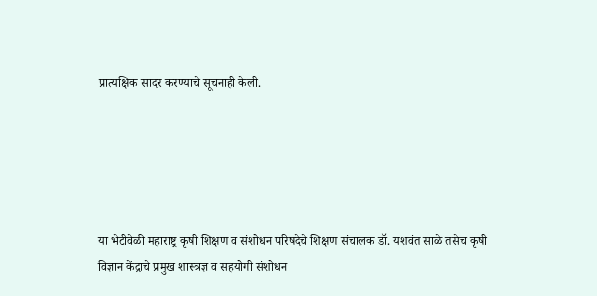प्रात्यक्षिक सादर करण्याचे सूचनाही केली.





या भेटीवेळी महाराष्ट्र कृषी शिक्षण व संशोधन परिषदेचे शिक्षण संचालक डॉ. यशवंत साळे तसेच कृषी विज्ञान केंद्राचे प्रमुख शास्त्रज्ञ व सहयोगी संशोधन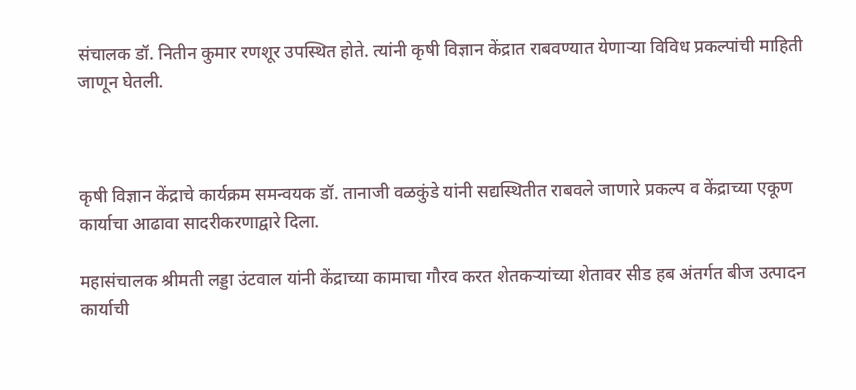संचालक डॉ. नितीन कुमार रणशूर उपस्थित होते. त्यांनी कृषी विज्ञान केंद्रात राबवण्यात येणाऱ्या विविध प्रकल्पांची माहिती जाणून घेतली.



कृषी विज्ञान केंद्राचे कार्यक्रम समन्वयक डॉ. तानाजी वळकुंडे यांनी सद्यस्थितीत राबवले जाणारे प्रकल्प व केंद्राच्या एकूण कार्याचा आढावा सादरीकरणाद्वारे दिला.

महासंचालक श्रीमती लड्डा उंटवाल यांनी केंद्राच्या कामाचा गौरव करत शेतकऱ्यांच्या शेतावर सीड हब अंतर्गत बीज उत्पादन कार्याची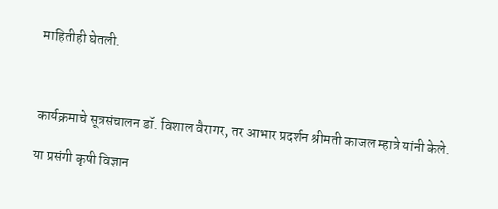माहितीही घेतली.



कार्यक्रमाचे सूत्रसंचालन डॉ. विशाल वैरागर, तर आभार प्रदर्शन श्रीमती काजल म्हात्रे यांनी केले.

या प्रसंगी कृषी विज्ञान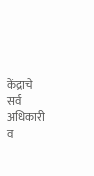केंद्राचे सर्व अधिकारी व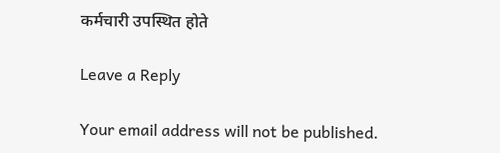कर्मचारी उपस्थित होते

Leave a Reply

Your email address will not be published.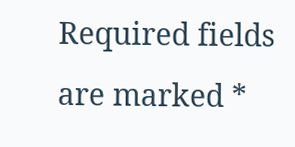Required fields are marked *